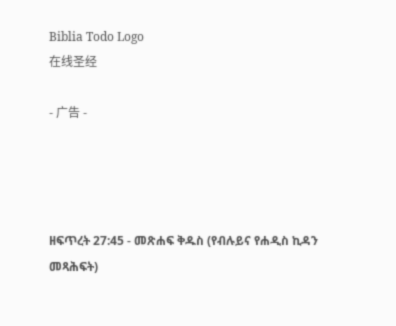Biblia Todo Logo
在线圣经

- 广告 -




ዘፍጥረት 27:45 - መጽሐፍ ቅዱስ (የብሉይና የሐዲስ ኪዳን መጻሕፍት)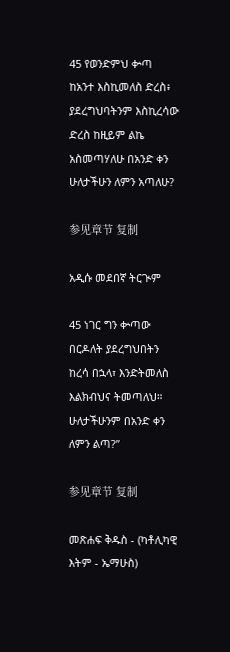45 የወንድምህ ቍጣ ከአንተ እስኪመለስ ድረስ፥ ያደረግህባትንም እስኪረሳው ድረስ ከዚይም ልኬ አስመጣሃለሁ በአንድ ቀን ሁለታችሁን ለምን አጣለሁ?

参见章节 复制

አዲሱ መደበኛ ትርጒም

45 ነገር ግን ቍጣው በርዶለት ያደረግህበትን ከረሳ በኋላ፣ እንድትመለስ እልክብህና ትመጣለህ። ሁለታችሁንም በአንድ ቀን ለምን ልጣ?”

参见章节 复制

መጽሐፍ ቅዱስ - (ካቶሊካዊ እትም - ኤማሁስ)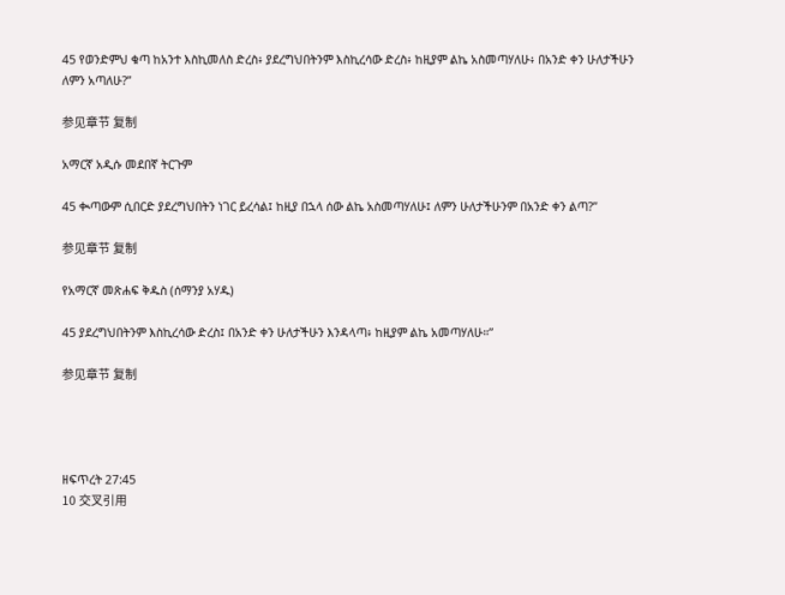45 የወንድምህ ቁጣ ከአንተ እስኪመለስ ድረስ፥ ያደረግህበትንም እስኪረሳው ድረስ፥ ከዚያም ልኬ አስመጣሃለሁ፥ በአንድ ቀን ሁለታችሁን ለምን አጣለሁ?”

参见章节 复制

አማርኛ አዲሱ መደበኛ ትርጉም

45 ቊጣውም ሲበርድ ያደረግህበትን ነገር ይረሳል፤ ከዚያ በኋላ ሰው ልኬ አስመጣሃለሁ፤ ለምን ሁለታችሁንም በአንድ ቀን ልጣ?”

参见章节 复制

የአማርኛ መጽሐፍ ቅዱስ (ሰማንያ አሃዱ)

45 ያደረግህበትንም እስኪረሳው ድረስ፤ በአንድ ቀን ሁለታችሁን እንዳላጣ፥ ከዚያም ልኬ አመጣሃለሁ።”

参见章节 复制




ዘፍጥረት 27:45
10 交叉引用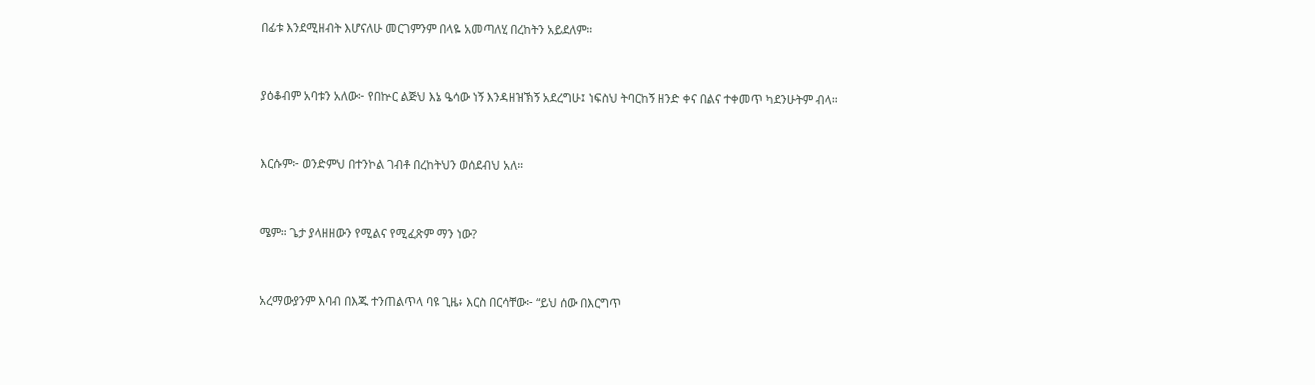በፊቱ እንደሚዘብት እሆናለሁ መርገምንም በላዬ አመጣለሂ በረከትን አይደለም።


ያዕቆብም አባቱን አለው፦ የበኵር ልጅህ እኔ ዔሳው ነኝ እንዳዘዝኽኝ አደረግሁ፤ ነፍስህ ትባርከኝ ዘንድ ቀና በልና ተቀመጥ ካደንሁትም ብላ።


እርሱም፦ ወንድምህ በተንኮል ገብቶ በረከትህን ወሰደብህ አለ።


ሜም። ጌታ ያላዘዘውን የሚልና የሚፈጽም ማን ነው?


አረማውያንም እባብ በእጁ ተንጠልጥላ ባዩ ጊዜ፥ እርስ በርሳቸው፦ “ይህ ሰው በእርግጥ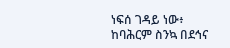ነፍሰ ገዳይ ነው፥ ከባሕርም ስንኳ በደኅና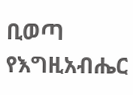ቢወጣ የእግዚአብሔር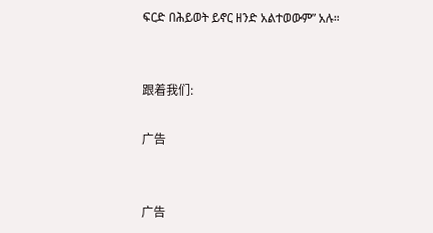ፍርድ በሕይወት ይኖር ዘንድ አልተወውም” አሉ።


跟着我们:

广告


广告